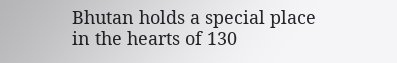Bhutan holds a special place in the hearts of 130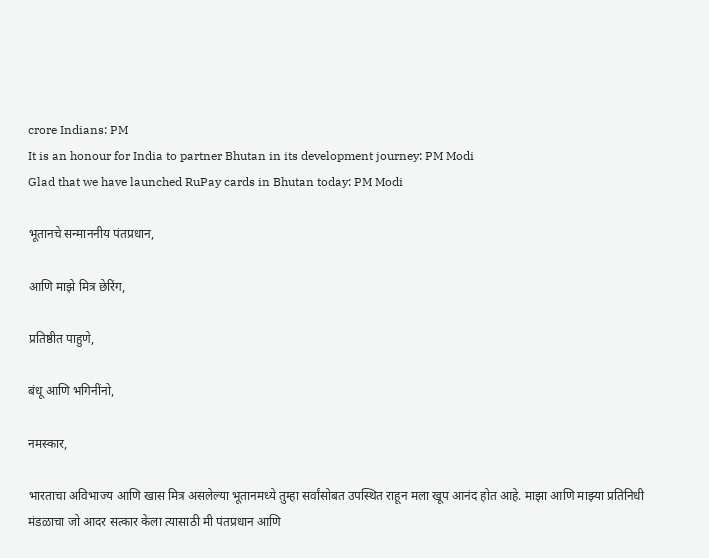crore Indians: PM
It is an honour for India to partner Bhutan in its development journey: PM Modi
Glad that we have launched RuPay cards in Bhutan today: PM Modi

भूतानचे सन्माननीय पंतप्रधान,

आणि माझे मित्र छेरिंग,

प्रतिष्ठीत पाहुणे,

बंधू आणि भगिनींनो,

नमस्कार,

भारताचा अविभाज्य आणि खास मित्र असलेल्या भूतानमध्ये तुम्हा सर्वांसोबत उपस्थित राहून मला खूप आनंद होत आहे. माझा आणि माझ्या प्रतिनिधी मंडळाचा जो आदर सत्कार केला त्यासाठी मी पंतप्रधान आणि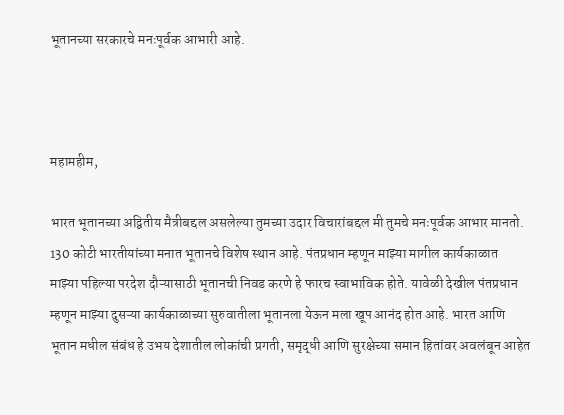भूतानच्या सरकारचे मनःपूर्वक आभारी आहे.



महामहीम,

भारत भूतानच्या अद्वितीय मैत्रीबद्दल असलेल्या तुमच्या उदार विचारांबद्दल मी तुमचे मनःपूर्वक आभार मानतो. 130 कोटी भारतीयांच्या मनात भूतानचे विशेष स्थान आहे. पंतप्रधान म्हणून माझ्या मागील कार्यकाळात  माझ्या पहिल्या परदेश दौऱ्यासाठी भूतानची निवड करणे हे फारच स्वाभाविक होते. यावेळी देखील पंतप्रधान म्हणून माझ्या दुसऱ्या कार्यकाळाच्या सुरुवातीला भूतानला येऊन मला खूप आनंद होत आहे. भारत आणि भूतान मधील संबंध हे उभय देशातील लोकांची प्रगती, समृद्धी आणि सुरक्षेच्या समान हितांवर अवलंबून आहेत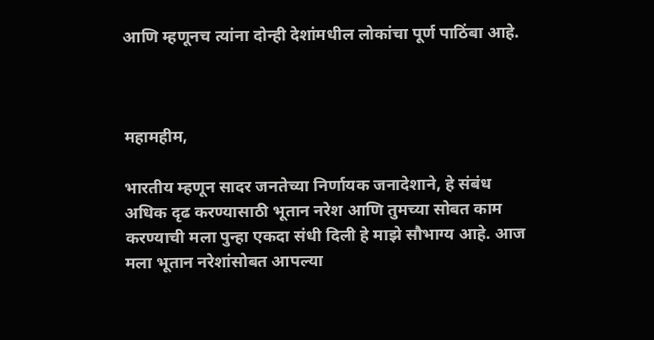आणि म्हणूनच त्यांना दोन्ही देशांमधील लोकांचा पूर्ण पाठिंबा आहे.



महामहीम,

भारतीय म्हणून सादर जनतेच्या निर्णायक जनादेशाने, हे संबंध अधिक दृढ करण्यासाठी भूतान नरेश आणि तुमच्या सोबत काम करण्याची मला पुन्हा एकदा संधी दिली हे माझे सौभाग्य आहे. आज मला भूतान नरेशांसोबत आपल्या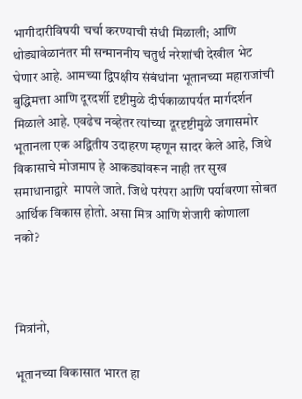भागीदारीविषयी चर्चा करण्याची संधी मिळाली; आणि थोड्यावेळानंतर मी सन्माननीय चतुर्थ नरेशांची देखील भेट घेणार आहे. आमच्या द्विपक्षीय संबंधांना भूतानच्या महाराजांची बुद्धिमत्ता आणि दूरदर्शी दृष्टीमुळे दीर्घकाळापर्यत मार्गदर्शन मिळाले आहे. एवढेच नव्हेतर त्यांच्या दूरदृष्टीमुळे जगासमोर भूतानला एक अद्वितीय उदाहरण म्हणून सादर केले आहे, जिथे विकासाचे मोजमाप हे आकड्यांवरून नाही तर सुख समाधानाद्वारे  मापले जाते. जिथे परंपरा आणि पर्यावरणा सोबत आर्थिक विकास होतो. असा मित्र आणि शेजारी कोणाला नको?



मित्रांनो,

भूतानच्या विकासात भारत हा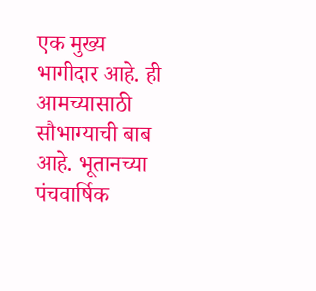एक मुख्य भागीदार आहे. ही आमच्यासाठी सौभाग्याची बाब आहे. भूतानच्या पंचवार्षिक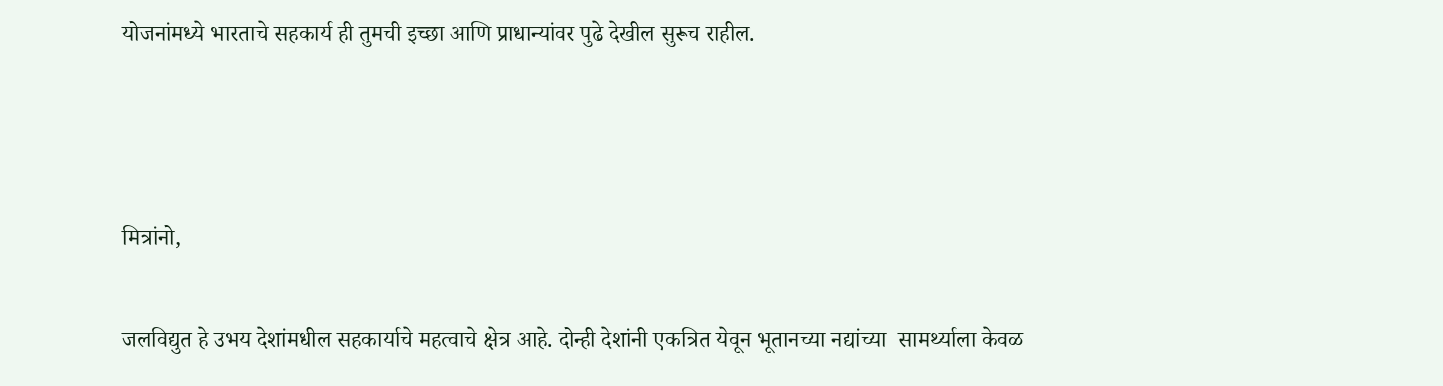योजनांमध्ये भारताचे सहकार्य ही तुमची इच्छा आणि प्राधान्यांवर पुढे देखील सुरूच राहील.



मित्रांनो,

जलविद्युत हे उभय देशांमधील सहकार्याचे महत्वाचे क्षेत्र आहे. दोन्ही देशांनी एकत्रित येवून भूतानच्या नद्यांच्या  सामर्थ्याला केवळ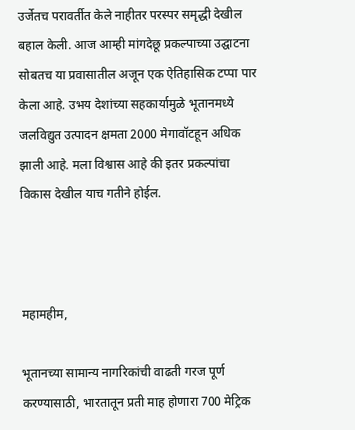उर्जेतच परावर्तीत केले नाहीतर परस्पर समृद्धी देखील बहाल केली. आज आम्ही मांगदेछू प्रकल्पाच्या उद्घाटना सोबतच या प्रवासातील अजून एक ऐतिहासिक टप्पा पार केला आहे. उभय देशांच्या सहकार्यामुळे भूतानमध्ये जलविद्युत उत्पादन क्षमता 2000 मेगावॉटहून अधिक झाली आहे. मला विश्वास आहे की इतर प्रकल्पांचा विकास देखील याच गतीने होईल.



महामहीम,

भूतानच्या सामान्य नागरिकांची वाढती गरज पूर्ण करण्यासाठी, भारतातून प्रती माह होणारा 700 मेट्रिक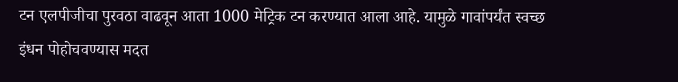टन एलपीजीचा पुरवठा वाढवून आता 1000 मेट्रिक टन करण्यात आला आहे. यामुळे गावांपर्यंत स्वच्छ इंधन पोहोचवण्यास मदत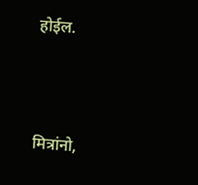होईल.



मित्रांनो,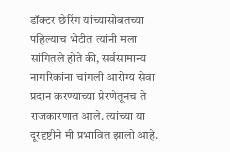डॉक्टर छेरिंग यांच्यासोबतच्या पहिल्याच भेटीत त्यांनी मला सांगितले होते की, सर्वसामान्य नागरिकांना चांगली आरोग्य सेवा प्रदान करण्याच्या प्रेरणेतूनच ते राजकारणात आले. त्यांच्या या दूरदृष्टीने मी प्रभावित झालो आहे.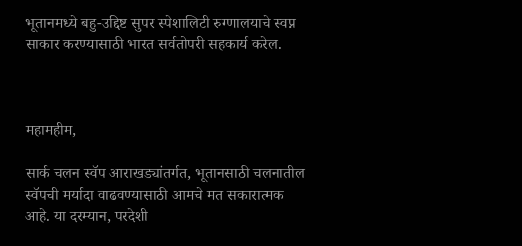भूतानमध्ये बहु-उद्दिष्ट सुपर स्पेशालिटी रुग्णालयाचे स्वप्न साकार करण्यासाठी भारत सर्वतोपरी सहकार्य करेल.



महामहीम,

सार्क चलन स्वॅप आराखड्यांतर्गत, भूतानसाठी चलनातील स्वॅपची मर्यादा वाढवण्यासाठी आमचे मत सकारात्मक आहे. या दरम्यान, परदेशी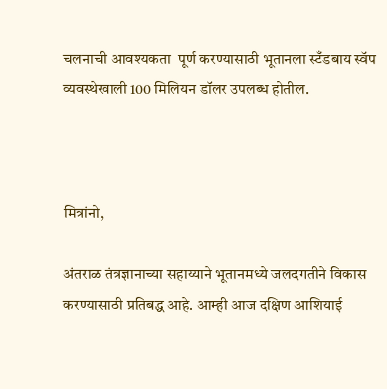चलनाची आवश्यकता  पूर्ण करण्यासाठी भूतानला स्टँडबाय स्वॅप व्यवस्थेखाली 100 मिलियन डॉलर उपलब्ध होतील.



मित्रांनो,

अंतराळ तंत्रज्ञानाच्या सहाय्याने भूतानमध्ये जलदगतीने विकास करण्यासाठी प्रतिबद्ध आहे. आम्ही आज दक्षिण आशियाई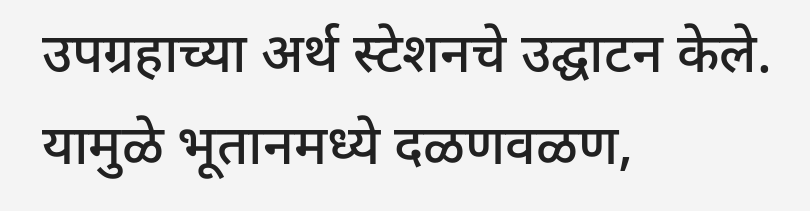उपग्रहाच्या अर्थ स्टेशनचे उद्घाटन केले. यामुळे भूतानमध्ये दळणवळण,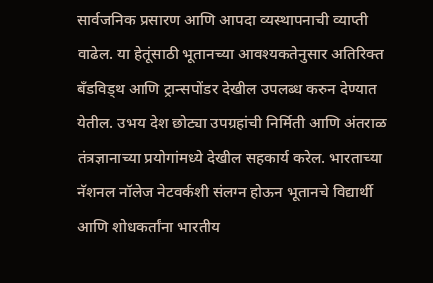सार्वजनिक प्रसारण आणि आपदा व्यस्थापनाची व्याप्ती वाढेल. या हेतूंसाठी भूतानच्या आवश्यकतेनुसार अतिरिक्त बँडविड्थ आणि ट्रान्सपोंडर देखील उपलब्ध करुन देण्यात येतील. उभय देश छोट्या उपग्रहांची निर्मिती आणि अंतराळ तंत्रज्ञानाच्या प्रयोगांमध्ये देखील सहकार्य करेल. भारताच्या नॅशनल नॉलेज नेटवर्कशी संलग्न होऊन भूतानचे विद्यार्थी आणि शोधकर्तांना भारतीय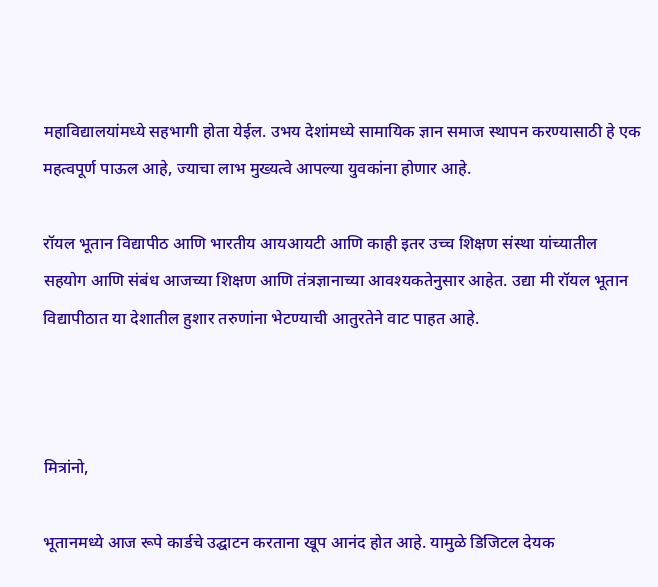महाविद्यालयांमध्ये सहभागी होता येईल. उभय देशांमध्ये सामायिक ज्ञान समाज स्थापन करण्यासाठी हे एक महत्वपूर्ण पाऊल आहे, ज्याचा लाभ मुख्यत्वे आपल्या युवकांना होणार आहे.

रॉयल भूतान विद्यापीठ आणि भारतीय आयआयटी आणि काही इतर उच्च शिक्षण संस्था यांच्यातील सहयोग आणि संबंध आजच्या शिक्षण आणि तंत्रज्ञानाच्या आवश्यकतेनुसार आहेत. उद्या मी रॉयल भूतान विद्यापीठात या देशातील हुशार तरुणांना भेटण्याची आतुरतेने वाट पाहत आहे.



मित्रांनो,

भूतानमध्ये आज रूपे कार्डचे उद्घाटन करताना खूप आनंद होत आहे. यामुळे डिजिटल देयक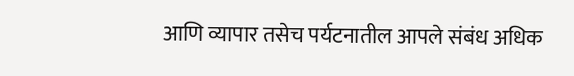आणि व्यापार तसेच पर्यटनातील आपले संबंध अधिक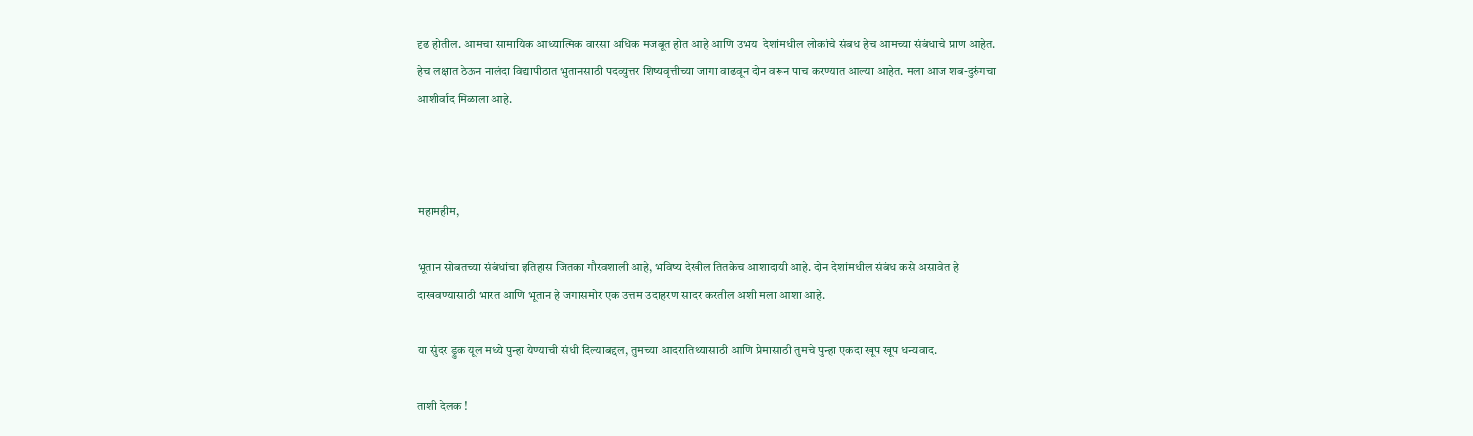दृढ होतील. आमचा सामायिक आध्यात्मिक वारसा अधिक मजबूत होत आहे आणि उभय  देशांमधील लोकांचे संबध हेच आमच्या संबंधाचे प्राण आहेत. हेच लक्षात ठेऊन नालंदा विद्यापीठात भुतानसाठी पदव्युत्तर शिष्यवृत्तीच्या जागा वाढवून दोन वरून पाच करण्यात आल्या आहेत. मला आज शब-दुरुंगचा आशीर्वाद मिळाला आहे.



महामहीम,

भूतान सोबतच्या संबंधांचा इतिहास जितका गौरवशाली आहे, भविष्य देखील तितकेच आशादायी आहे. दोन देशांमधील संबंध कसे असावेत हे दाखवण्यासाठी भारत आणि भूतान हे जगासमोर एक उत्तम उदाहरण सादर करतील अशी मला आशा आहे.

या सुंदर ड्रुक यूल मध्ये पुन्हा येण्याची संधी दिल्याबद्दल, तुमच्या आदरातिथ्यासाठी आणि प्रेमासाठी तुमचे पुन्हा एकदा खूप खूप धन्यवाद.

ताशी देलक !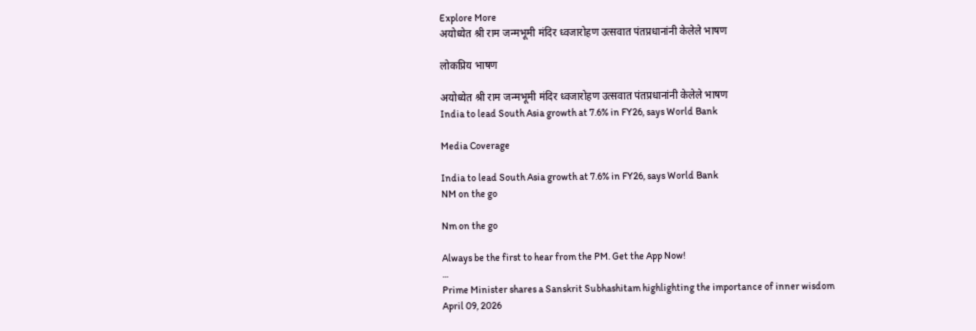Explore More
अयोध्येत श्री राम जन्मभूमी मंदिर ध्वजारोहण उत्सवात पंतप्रधानांनी केलेले भाषण

लोकप्रिय भाषण

अयोध्येत श्री राम जन्मभूमी मंदिर ध्वजारोहण उत्सवात पंतप्रधानांनी केलेले भाषण
India to lead South Asia growth at 7.6% in FY26, says World Bank

Media Coverage

India to lead South Asia growth at 7.6% in FY26, says World Bank
NM on the go

Nm on the go

Always be the first to hear from the PM. Get the App Now!
...
Prime Minister shares a Sanskrit Subhashitam highlighting the importance of inner wisdom
April 09, 2026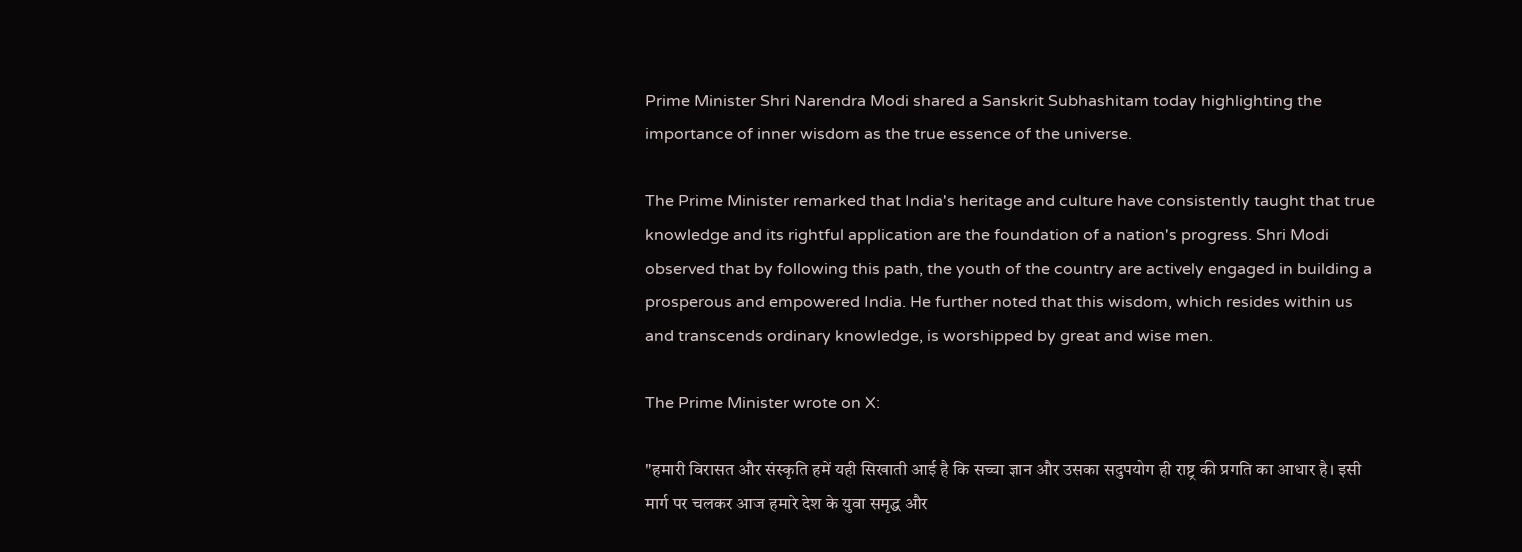Prime Minister Shri Narendra Modi shared a Sanskrit Subhashitam today highlighting the importance of inner wisdom as the true essence of the universe.

The Prime Minister remarked that India's heritage and culture have consistently taught that true knowledge and its rightful application are the foundation of a nation's progress. Shri Modi observed that by following this path, the youth of the country are actively engaged in building a prosperous and empowered India. He further noted that this wisdom, which resides within us and transcends ordinary knowledge, is worshipped by great and wise men.

The Prime Minister wrote on X:

"हमारी विरासत और संस्कृति हमें यही सिखाती आई है कि सच्चा ज्ञान और उसका सदुपयोग ही राष्ट्र की प्रगति का आधार है। इसी मार्ग पर चलकर आज हमारे देश के युवा समृद्ध और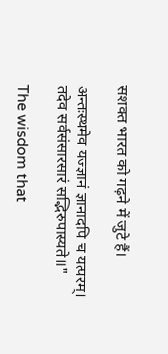सशक्त भारत को गढ़ने में जुटे हैं।

अन्तःस्थमेव यज्ज्ञानं ज्ञानादपि च यत्परम्।
तदेव सर्वसंसारसारं सद्भिरुपास्यते॥"

The wisdom that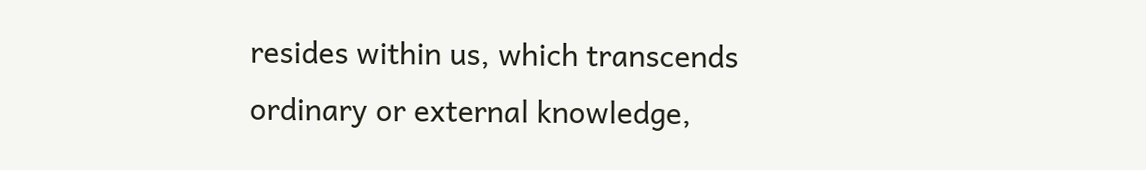resides within us, which transcends ordinary or external knowledge,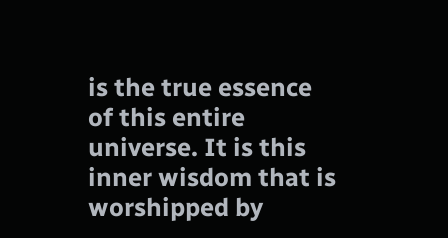is the true essence of this entire universe. It is this inner wisdom that is worshipped by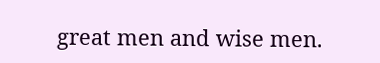great men and wise men.